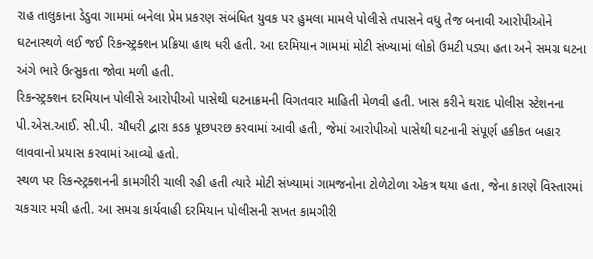રાહ તાલુકાના ડેડુવા ગામમાં બનેલા પ્રેમ પ્રકરણ સંબંધિત યુવક પર હુમલા મામલે પોલીસે તપાસને વધુ તેજ બનાવી આરોપીઓને ઘટનાસ્થળે લઈ જઈ રિકન્સ્ટ્રક્શન પ્રક્રિયા હાથ ધરી હતી. આ દરમિયાન ગામમાં મોટી સંખ્યામાં લોકો ઉમટી પડ્યા હતા અને સમગ્ર ઘટના અંગે ભારે ઉત્સુકતા જોવા મળી હતી.
રિકન્સ્ટ્રક્શન દરમિયાન પોલીસે આરોપીઓ પાસેથી ઘટનાક્રમની વિગતવાર માહિતી મેળવી હતી. ખાસ કરીને થરાદ પોલીસ સ્ટેશનના પી.એસ.આઈ. સી.પી. ચૌધરી દ્વારા કડક પૂછપરછ કરવામાં આવી હતી, જેમાં આરોપીઓ પાસેથી ઘટનાની સંપૂર્ણ હકીકત બહાર લાવવાનો પ્રયાસ કરવામાં આવ્યો હતો.
સ્થળ પર રિકન્સ્ટ્રક્શનની કામગીરી ચાલી રહી હતી ત્યારે મોટી સંખ્યામાં ગામજનોના ટોળેટોળા એકત્ર થયા હતા, જેના કારણે વિસ્તારમાં ચકચાર મચી હતી. આ સમગ્ર કાર્યવાહી દરમિયાન પોલીસની સખત કામગીરી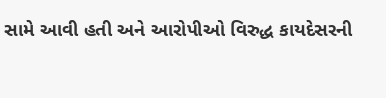સામે આવી હતી અને આરોપીઓ વિરુદ્ધ કાયદેસરની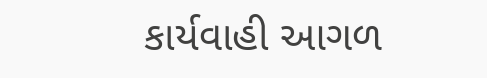કાર્યવાહી આગળ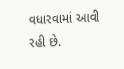વધારવામાં આવી રહી છે.